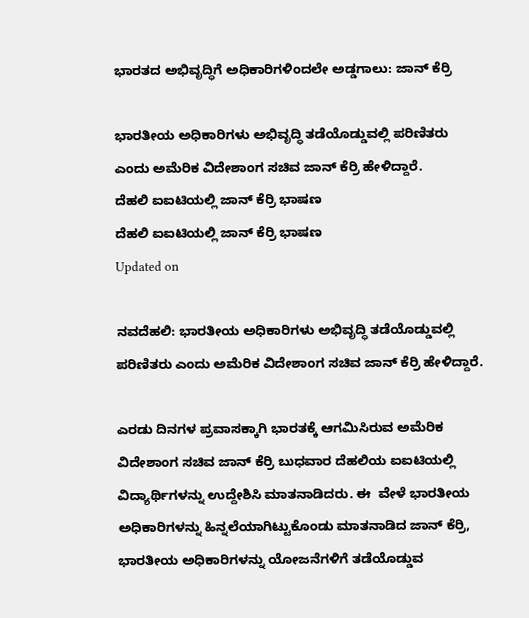ಭಾರತದ ಅಭಿವೃದ್ಧಿಗೆ ಅಧಿಕಾರಿಗಳಿಂದಲೇ ಅಡ್ಡಗಾಲು: ಜಾನ್ ಕೆರ್ರಿ

ಭಾರತೀಯ ಅಧಿಕಾರಿಗಳು ಅಭಿವೃದ್ಧಿ ತಡೆಯೊಡ್ಡುವಲ್ಲಿ ಪರಿಣಿತರು ಎಂದು ಅಮೆರಿಕ ವಿದೇಶಾಂಗ ಸಚಿವ ಜಾನ್ ಕೆರ್ರಿ ಹೇಳಿದ್ದಾರೆ.
ದೆಹಲಿ ಐಐಟಿಯಲ್ಲಿ ಜಾನ್ ಕೆರ್ರಿ ಭಾಷಣ
ದೆಹಲಿ ಐಐಟಿಯಲ್ಲಿ ಜಾನ್ ಕೆರ್ರಿ ಭಾಷಣ
Updated on

ನವದೆಹಲಿ: ಭಾರತೀಯ ಅಧಿಕಾರಿಗಳು ಅಭಿವೃದ್ಧಿ ತಡೆಯೊಡ್ಡುವಲ್ಲಿ ಪರಿಣಿತರು ಎಂದು ಅಮೆರಿಕ ವಿದೇಶಾಂಗ ಸಚಿವ ಜಾನ್ ಕೆರ್ರಿ ಹೇಳಿದ್ದಾರೆ.

ಎರಡು ದಿನಗಳ ಪ್ರವಾಸಕ್ಕಾಗಿ ಭಾರತಕ್ಕೆ ಆಗಮಿಸಿರುವ ಅಮೆರಿಕ ವಿದೇಶಾಂಗ ಸಚಿವ ಜಾನ್ ಕೆರ್ರಿ ಬುಧವಾರ ದೆಹಲಿಯ ಐಐಟಿಯಲ್ಲಿ ವಿದ್ಯಾರ್ಥಿಗಳನ್ನು ಉದ್ದೇಶಿಸಿ ಮಾತನಾಡಿದರು. ಈ  ವೇಳೆ ಭಾರತೀಯ ಅಧಿಕಾರಿಗಳನ್ನು ಹಿನ್ನಲೆಯಾಗಿಟ್ಟುಕೊಂಡು ಮಾತನಾಡಿದ ಜಾನ್ ಕೆರ್ರಿ, ಭಾರತೀಯ ಅಧಿಕಾರಿಗಳನ್ನು ಯೋಜನೆಗಳಿಗೆ ತಡೆಯೊಡ್ಡುವ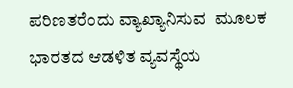ಪರಿಣತರೆಂದು ವ್ಯಾಖ್ಯಾನಿಸುವ  ಮೂಲಕ ಭಾರತದ ಆಡಳಿತ ವ್ಯವಸ್ಥೆಯ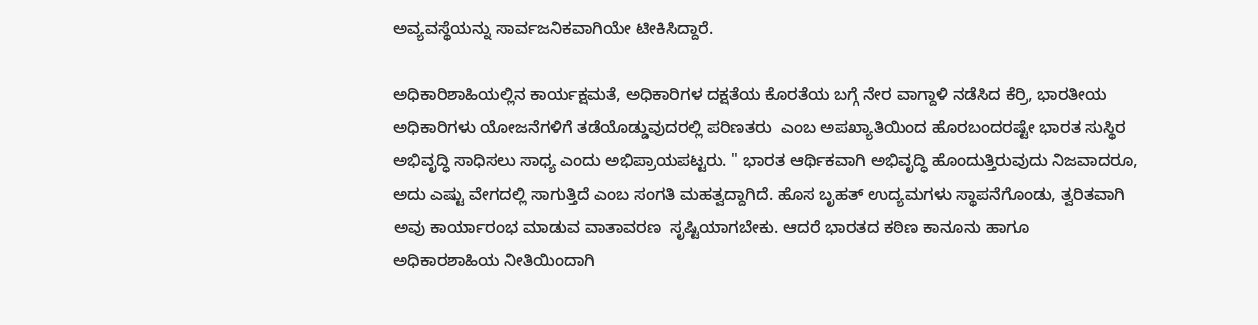ಅವ್ಯವಸ್ಥೆಯನ್ನು ಸಾರ್ವಜನಿಕವಾಗಿಯೇ ಟೀಕಿಸಿದ್ದಾರೆ.

ಅಧಿಕಾರಿಶಾಹಿಯಲ್ಲಿನ ಕಾರ್ಯಕ್ಷಮತೆ, ಅಧಿಕಾರಿಗಳ ದಕ್ಷತೆಯ ಕೊರತೆಯ ಬಗ್ಗೆ ನೇರ ವಾಗ್ದಾಳಿ ನಡೆಸಿದ ಕೆರ್ರಿ, ಭಾರತೀಯ ಅಧಿಕಾರಿಗಳು ಯೋಜನೆಗಳಿಗೆ ತಡೆಯೊಡ್ಡುವುದರಲ್ಲಿ ಪರಿಣತರು  ಎಂಬ ಅಪಖ್ಯಾತಿಯಿಂದ ಹೊರಬಂದರಷ್ಟೇ ಭಾರತ ಸುಸ್ಥಿರ ಅಭಿವೃದ್ಧಿ ಸಾಧಿಸಲು ಸಾಧ್ಯ ಎಂದು ಅಭಿಪ್ರಾಯಪಟ್ಟರು. " ಭಾರತ ಆರ್ಥಿಕವಾಗಿ ಅಭಿವೃದ್ಧಿ ಹೊಂದುತ್ತಿರುವುದು ನಿಜವಾದರೂ,  ಅದು ಎಷ್ಟು ವೇಗದಲ್ಲಿ ಸಾಗುತ್ತಿದೆ ಎಂಬ ಸಂಗತಿ ಮಹತ್ವದ್ದಾಗಿದೆ. ಹೊಸ ಬೃಹತ್ ಉದ್ಯಮಗಳು ಸ್ಥಾಪನೆಗೊಂಡು, ತ್ವರಿತವಾಗಿ ಅವು ಕಾರ್ಯಾರಂಭ ಮಾಡುವ ವಾತಾವರಣ  ಸೃಷ್ಟಿಯಾಗಬೇಕು. ಆದರೆ ಭಾರತದ ಕಠಿಣ ಕಾನೂನು ಹಾಗೂ ಅಧಿಕಾರಶಾಹಿಯ ನೀತಿಯಿಂದಾಗಿ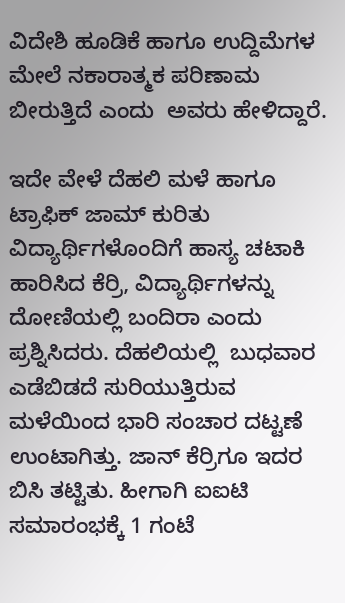ವಿದೇಶಿ ಹೂಡಿಕೆ ಹಾಗೂ ಉದ್ದಿಮೆಗಳ ಮೇಲೆ ನಕಾರಾತ್ಮಕ ಪರಿಣಾಮ ಬೀರುತ್ತಿದೆ ಎಂದು  ಅವರು ಹೇಳಿದ್ದಾರೆ.

ಇದೇ ವೇಳೆ ದೆಹಲಿ ಮಳೆ ಹಾಗೂ ಟ್ರಾಫಿಕ್ ಜಾಮ್ ಕುರಿತು ವಿದ್ಯಾರ್ಥಿಗಳೊಂದಿಗೆ ಹಾಸ್ಯ ಚಟಾಕಿ ಹಾರಿಸಿದ ಕೆರ್ರಿ, ವಿದ್ಯಾರ್ಥಿಗಳನ್ನು ದೋಣಿಯಲ್ಲಿ ಬಂದಿರಾ ಎಂದು ಪ್ರಶ್ನಿಸಿದರು. ದೆಹಲಿಯಲ್ಲಿ  ಬುಧವಾರ ಎಡೆಬಿಡದೆ ಸುರಿಯುತ್ತಿರುವ ಮಳೆಯಿಂದ ಭಾರಿ ಸಂಚಾರ ದಟ್ಟಣೆ ಉಂಟಾಗಿತ್ತು. ಜಾನ್ ಕೆರ್ರಿಗೂ ಇದರ ಬಿಸಿ ತಟ್ಟಿತು. ಹೀಗಾಗಿ ಐಐಟಿ ಸಮಾರಂಭಕ್ಕೆ 1 ಗಂಟೆ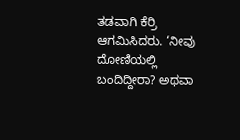ತಡವಾಗಿ ಕೆರ್ರಿ  ಆಗಮಿಸಿದರು. ‘ನೀವು ದೋಣಿಯಲ್ಲಿ ಬಂದಿದ್ದೀರಾ? ಅಥವಾ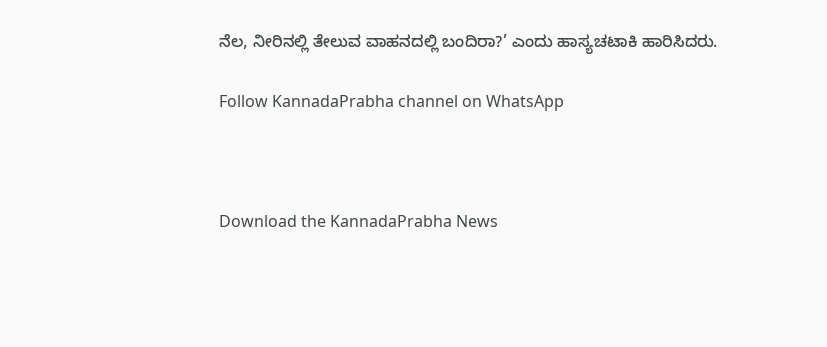ನೆಲ, ನೀರಿನಲ್ಲಿ ತೇಲುವ ವಾಹನದಲ್ಲಿ ಬಂದಿರಾ?’ ಎಂದು ಹಾಸ್ಯಚಟಾಕಿ ಹಾರಿಸಿದರು.

Follow KannadaPrabha channel on WhatsApp



Download the KannadaPrabha News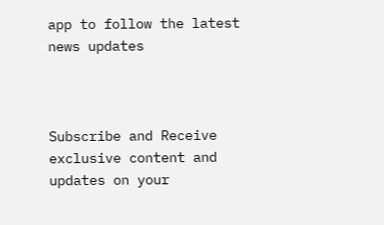app to follow the latest news updates



Subscribe and Receive exclusive content and updates on your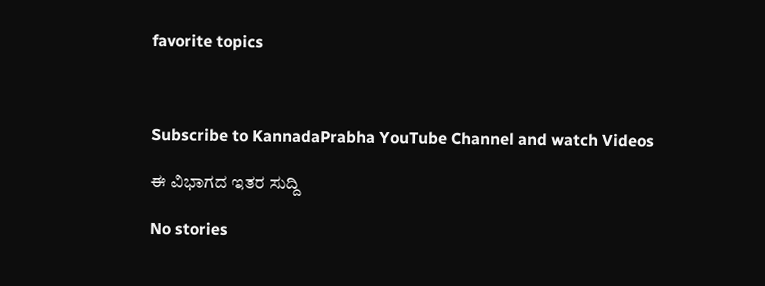favorite topics



Subscribe to KannadaPrabha YouTube Channel and watch Videos

ಈ ವಿಭಾಗದ ಇತರ ಸುದ್ದಿ

No stories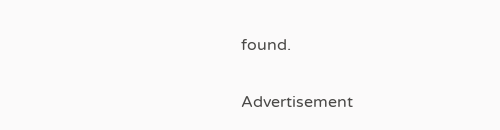found.

Advertisement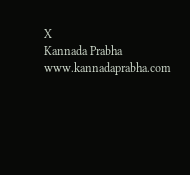X
Kannada Prabha
www.kannadaprabha.com